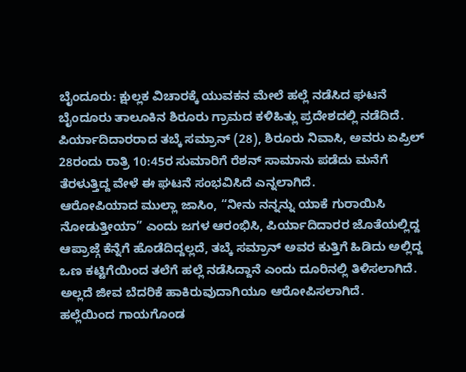ಬೈಂದೂರು: ಕ್ಷುಲ್ಲಕ ವಿಚಾರಕ್ಕೆ ಯುವಕನ ಮೇಲೆ ಹಲ್ಲೆ ನಡೆಸಿದ ಘಟನೆ ಬೈಂದೂರು ತಾಲೂಕಿನ ಶಿರೂರು ಗ್ರಾಮದ ಕಳಿಹಿತ್ಲು ಪ್ರದೇಶದಲ್ಲಿ ನಡೆದಿದೆ.
ಪಿರ್ಯಾದಿದಾರರಾದ ತಬ್ಕೆ ಸಮ್ರಾನ್ (28), ಶಿರೂರು ನಿವಾಸಿ, ಅವರು ಏಪ್ರಿಲ್ 28ರಂದು ರಾತ್ರಿ 10:45ರ ಸುಮಾರಿಗೆ ರೆಶನ್ ಸಾಮಾನು ಪಡೆದು ಮನೆಗೆ ತೆರಳುತ್ತಿದ್ದ ವೇಳೆ ಈ ಘಟನೆ ಸಂಭವಿಸಿದೆ ಎನ್ನಲಾಗಿದೆ.
ಆರೋಪಿಯಾದ ಮುಲ್ಲಾ ಜಾಸಿಂ, “ನೀನು ನನ್ನನ್ನು ಯಾಕೆ ಗುರಾಯಿಸಿ ನೋಡುತ್ತೀಯಾ” ಎಂದು ಜಗಳ ಆರಂಭಿಸಿ, ಪಿರ್ಯಾದಿದಾರರ ಜೊತೆಯಲ್ಲಿದ್ದ ಆಪ್ರಾಜ್ಗೆ ಕೆನ್ನೆಗೆ ಹೊಡೆದಿದ್ದಲ್ಲದೆ, ತಬ್ಕೆ ಸಮ್ರಾನ್ ಅವರ ಕುತ್ತಿಗೆ ಹಿಡಿದು ಅಲ್ಲಿದ್ದ ಒಣ ಕಟ್ಟಿಗೆಯಿಂದ ತಲೆಗೆ ಹಲ್ಲೆ ನಡೆಸಿದ್ದಾನೆ ಎಂದು ದೂರಿನಲ್ಲಿ ತಿಳಿಸಲಾಗಿದೆ. ಅಲ್ಲದೆ ಜೀವ ಬೆದರಿಕೆ ಹಾಕಿರುವುದಾಗಿಯೂ ಆರೋಪಿಸಲಾಗಿದೆ.
ಹಲ್ಲೆಯಿಂದ ಗಾಯಗೊಂಡ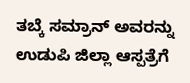ತಬ್ಕೆ ಸಮ್ರಾನ್ ಅವರನ್ನು ಉಡುಪಿ ಜಿಲ್ಲಾ ಆಸ್ಪತ್ರೆಗೆ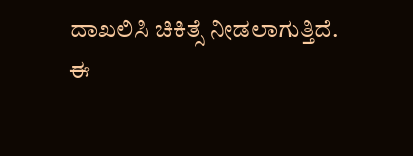ದಾಖಲಿಸಿ ಚಿಕಿತ್ಸೆ ನೀಡಲಾಗುತ್ತಿದೆ.
ಈ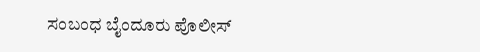ಸಂಬಂಧ ಬೈಂದೂರು ಪೊಲೀಸ್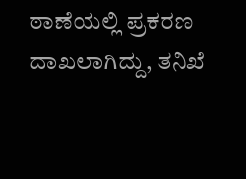ಠಾಣೆಯಲ್ಲಿ ಪ್ರಕರಣ ದಾಖಲಾಗಿದ್ದು, ತನಿಖೆ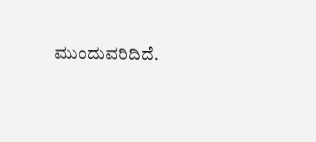ಮುಂದುವರಿದಿದೆ.